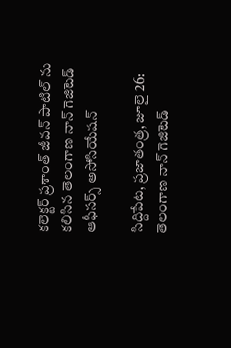కలెక్టర్ ప్రశాంత్ జీవన్ పాటిల్ ను కలిసిన తెలంగాణ నాన్ గెజిటెడ్ ఆఫీసర్స్ అసోసియేషన్

సిద్దిపేట, ప్రజాతంత్ర, జూలై 26: తెలంగాణ నాన్ గెజిటెడ్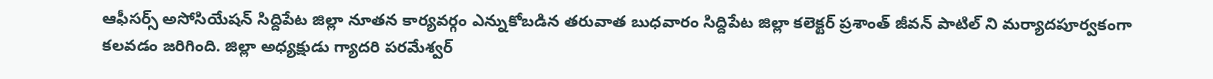ఆఫీసర్స్ అసోసియేషన్ సిద్దిపేట జిల్లా నూతన కార్యవర్గం ఎన్నుకోబడిన తరువాత బుధవారం సిద్దిపేట జిల్లా కలెక్టర్ ప్రశాంత్ జీవన్ పాటిల్ ని మర్యాదపూర్వకంగా కలవడం జరిగింది. జిల్లా అధ్యక్షుడు గ్యాదరి పరమేశ్వర్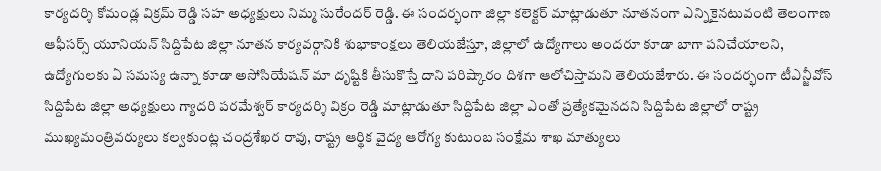కార్యదర్శి కోమండ్ల విక్రమ్ రెడ్డి సహ అధ్యక్షులు నిమ్మ సురేందర్ రెడ్డి. ఈ సందర్భంగా జిల్లా కలెక్టర్ మాట్లాడుతూ నూతనంగా ఎన్నికైనటువంటి తెలంగాణ ఆఫీసర్స్ యూనియన్ సిద్దిపేట జిల్లా నూతన కార్యవర్గానికి శుభాకాంక్షలు తెలియజేస్తూ, జిల్లాలో ఉద్యోగాలు అందరూ కూడా బాగా పనిచేయాలని, ఉద్యోగులకు ఏ సమస్య ఉన్నా కూడా అసోసియేషన్ మా దృష్టికి తీసుకొస్తే దాని పరిష్కారం దిశగా ఆలోచిస్తామని తెలియజేశారు. ఈ సందర్భంగా టీఎన్జీవోస్ సిద్దిపేట జిల్లా అధ్యక్షులు గ్యాదరి పరమేశ్వర్ కార్యదర్శి విక్రం రెడ్డి మాట్లాడుతూ సిద్దిపేట జిల్లా ఎంతో ప్రత్యేకమైనదని సిద్దిపేట జిల్లాలో రాష్ట్ర ముఖ్యమంత్రివర్యులు కల్వకుంట్ల చంద్రశేఖర రావు, రాష్ట్ర ఆర్థిక వైద్య ఆరోగ్య కుటుంబ సంక్షేమ శాఖ మాత్యులు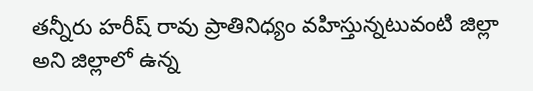తన్నీరు హరీష్ రావు ప్రాతినిధ్యం వహిస్తున్నటువంటి జిల్లా అని జిల్లాలో ఉన్న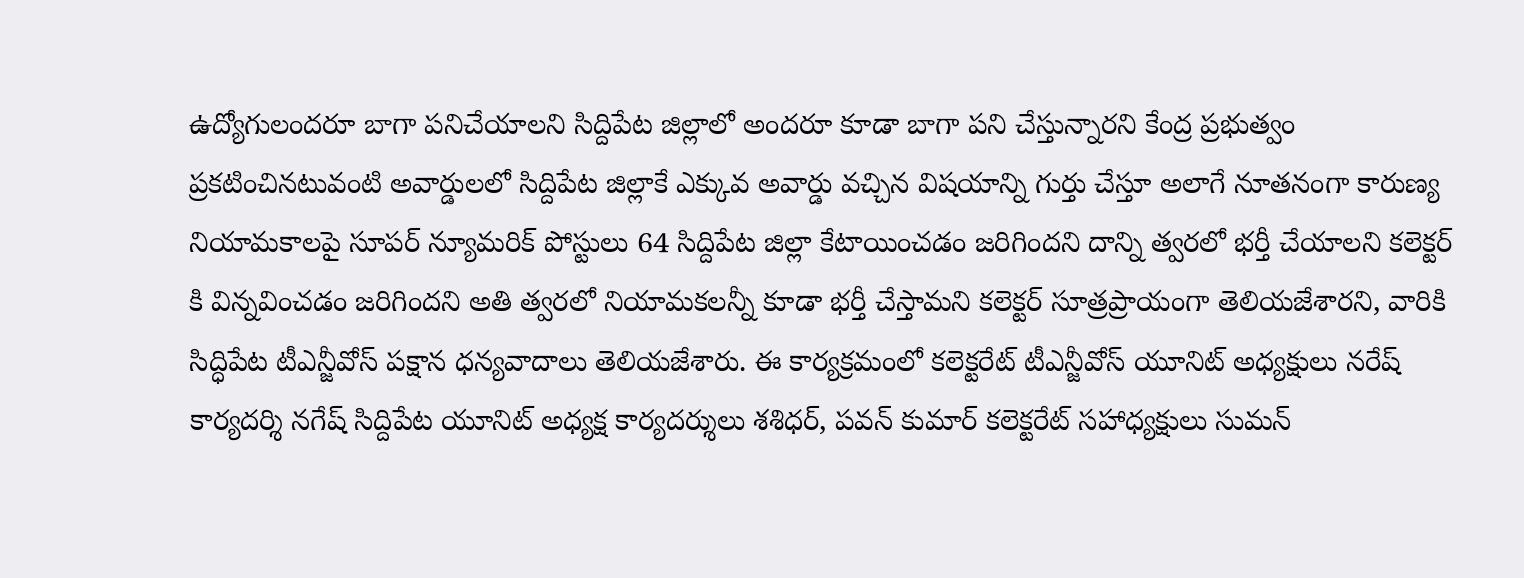ఉద్యోగులందరూ బాగా పనిచేయాలని సిద్దిపేట జిల్లాలో అందరూ కూడా బాగా పని చేస్తున్నారని కేంద్ర ప్రభుత్వం ప్రకటించినటువంటి అవార్డులలో సిద్దిపేట జిల్లాకే ఎక్కువ అవార్డు వచ్చిన విషయాన్ని గుర్తు చేస్తూ అలాగే నూతనంగా కారుణ్య నియామకాలపై సూపర్ న్యూమరిక్ పోస్టులు 64 సిద్దిపేట జిల్లా కేటాయించడం జరిగిందని దాన్ని త్వరలో భర్తీ చేయాలని కలెక్టర్ కి విన్నవించడం జరిగిందని అతి త్వరలో నియామకలన్నీ కూడా భర్తీ చేస్తామని కలెక్టర్ సూత్రప్రాయంగా తెలియజేశారని, వారికి సిద్ధిపేట టీఎన్జీవోస్ పక్షాన ధన్యవాదాలు తెలియజేశారు. ఈ కార్యక్రమంలో కలెక్టరేట్ టీఎన్జీవోస్ యూనిట్ అధ్యక్షులు నరేష్ కార్యదర్శి నగేష్ సిద్దిపేట యూనిట్ అధ్యక్ష కార్యదర్శులు శశిధర్, పవన్ కుమార్ కలెక్టరేట్ సహాధ్యక్షులు సుమన్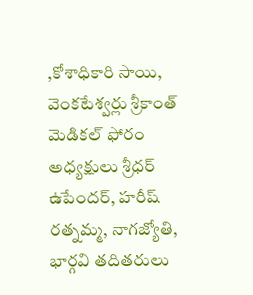,కోశాధికారి సాయి, వెంకటేశ్వర్లు శ్రీకాంత్ మెడికల్ ఫోరం అధ్యక్షులు శ్రీధర్ ఉపేందర్, హరీష్ రత్నమ్మ, నాగజ్యోతి, భార్గవి తదితరులు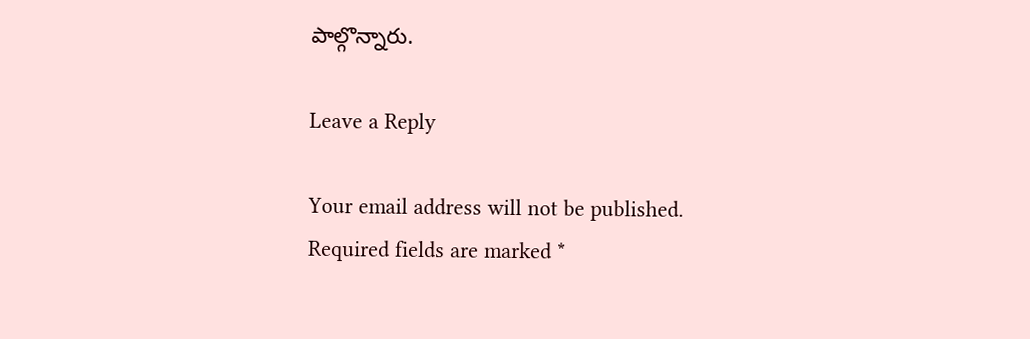పాల్గొన్నారు.

Leave a Reply

Your email address will not be published. Required fields are marked *